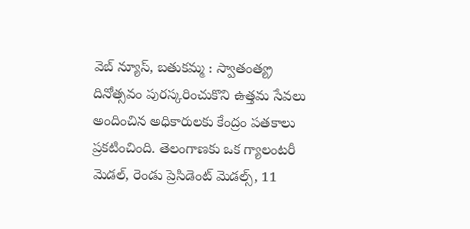వెబ్ న్యూస్, బతుకమ్మ : స్వాతంత్య్ర దినోత్సవం పురస్కరించుకొని ఉత్తమ సేవలు అందించిన అధికారులకు కేంద్రం పతకాలు ప్రకటించింది. తెలంగాణకు ఒక గ్యాలంటరీ మెడల్, రెండు ప్రెసిడెంట్ మెడల్స్, 11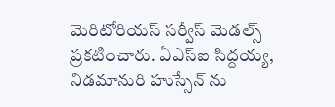మెరిటోరియస్ సర్వీస్ మెడల్స్ ప్రకటించారు. ఏఎస్ఐ సిద్దయ్య, నిడమానురి హుస్సేన్ ను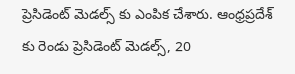ప్రెసిడెంట్ మెడల్స్ కు ఎంపిక చేశారు. ఆంధ్రప్రదేశ్ కు రెండు ప్రెసిడెంట్ మెడల్స్, 20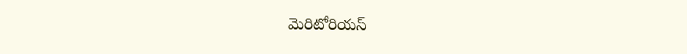మెరిటోరియస్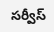సర్వీస్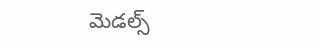మెడల్స్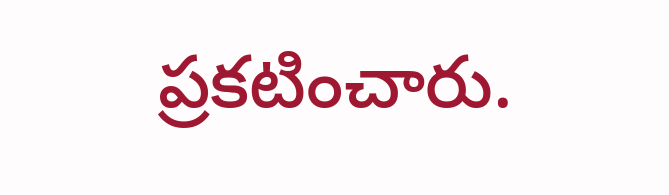ప్రకటించారు.